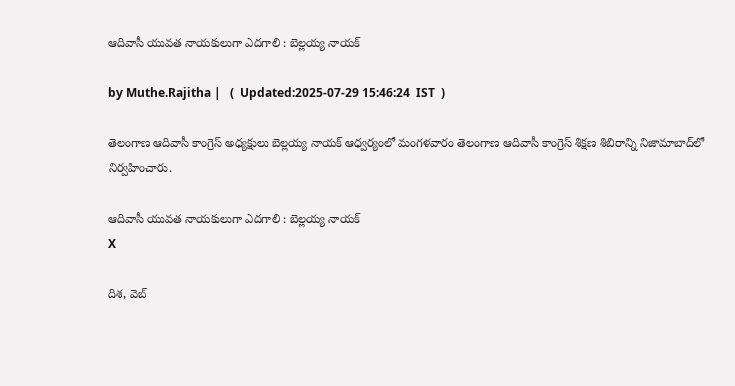ఆదివాసీ యువత నాయకులుగా ఎదగాలి : బెల్లయ్య నాయక్

by Muthe.Rajitha |   (  Updated:2025-07-29 15:46:24  IST  )

తెలంగాణ ఆదివాసీ కాంగ్రెస్ అధ్యక్షులు బెల్లయ్య నాయక్ ఆధ్వర్యంలో మంగళవారం తెలంగాణ ఆదివాసీ కాంగ్రెస్ శిక్షణ శిబిరాన్ని నిజామాబాద్‌లో నిర్వహించారు.

ఆదివాసీ యువత నాయకులుగా ఎదగాలి : బెల్లయ్య నాయక్
X

దిశ, వెబ్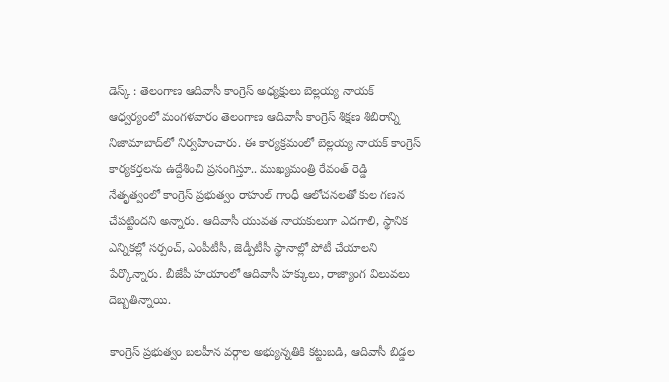డెస్క్ : తెలంగాణ ఆదివాసీ కాంగ్రెస్ అధ్యక్షులు బెల్లయ్య నాయక్ ఆధ్వర్యంలో మంగళవారం తెలంగాణ ఆదివాసీ కాంగ్రెస్ శిక్షణ శిబిరాన్ని నిజామాబాద్‌లో నిర్వహించారు. ఈ కార్యక్రమంలో బెల్లయ్య నాయక్ కాంగ్రెస్ కార్యకర్తలను ఉద్దేశించి ప్రసంగిస్తూ.. ముఖ్యమంత్రి రేవంత్ రెడ్డి నేతృత్వంలో కాంగ్రెస్ ప్రభుత్వం రాహుల్ గాంధీ ఆలోచనలతో కుల గణన చేపట్టిందని అన్నారు. ఆదివాసీ యువత నాయకులుగా ఎదగాలి, స్థానిక ఎన్నికల్లో సర్పంచ్, ఎంపీటీసీ, జెడ్పీటీసీ స్థానాల్లో పోటీ చేయాలని పేర్కొన్నారు. బీజేపీ హయాంలో ఆదివాసీ హక్కులు, రాజ్యాంగ విలువలు దెబ్బతిన్నాయి.

కాంగ్రెస్ ప్రభుత్వం బలహీన వర్గాల అభ్యున్నతికి కట్టుబడి, ఆదివాసీ బిడ్డల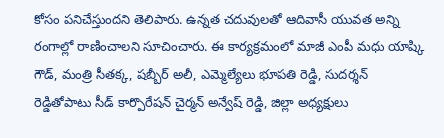కోసం పనిచేస్తుందని తెలిపారు. ఉన్నత చదువులతో ఆదివాసీ యువత అన్ని రంగాల్లో రాణించాలని సూచించారు. ఈ కార్యక్రమంలో మాజీ ఎంపీ మధు యాష్కి గౌడ్, మంత్రి సీతక్క, షబ్బీర్ అలీ, ఎమ్మెల్యేలు భూపతి రెడ్డి, సుదర్శన్ రెడ్డితోపాటు సీడ్ కార్పొరేషన్ చైర్మన్ అన్వేష్ రెడ్డి, జిల్లా అధ్యక్షులు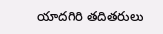యాదగిరి తదితరులు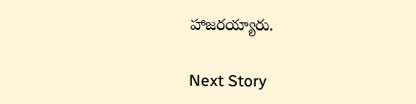హాజరయ్యారు.

Next Story